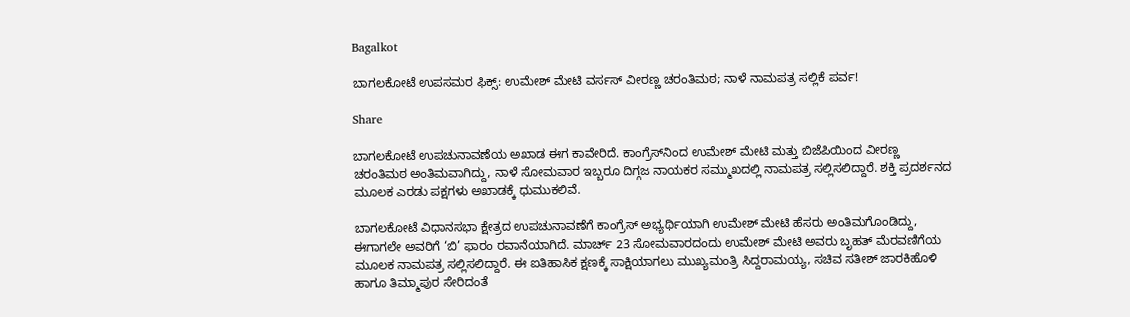Bagalkot

ಬಾಗಲಕೋಟೆ ಉಪಸಮರ ಫಿಕ್ಸ್: ಉಮೇಶ್ ಮೇಟಿ ವರ್ಸಸ್ ವೀರಣ್ಣ ಚರಂತಿಮಠ; ನಾಳೆ ನಾಮಪತ್ರ ಸಲ್ಲಿಕೆ ಪರ್ವ!

Share

ಬಾಗಲಕೋಟೆ ಉಪಚುನಾವಣೆಯ ಅಖಾಡ ಈಗ ಕಾವೇರಿದೆ. ಕಾಂಗ್ರೆಸ್‌ನಿಂದ ಉಮೇಶ್ ಮೇಟಿ ಮತ್ತು ಬಿಜೆಪಿಯಿಂದ ವೀರಣ್ಣ ಚರಂತಿಮಠ ಅಂತಿಮವಾಗಿದ್ದು, ನಾಳೆ ಸೋಮವಾರ ಇಬ್ಬರೂ ದಿಗ್ಗಜ ನಾಯಕರ ಸಮ್ಮುಖದಲ್ಲಿ ನಾಮಪತ್ರ ಸಲ್ಲಿಸಲಿದ್ದಾರೆ. ಶಕ್ತಿ ಪ್ರದರ್ಶನದ ಮೂಲಕ ಎರಡು ಪಕ್ಷಗಳು ಅಖಾಡಕ್ಕೆ ಧುಮುಕಲಿವೆ.

ಬಾಗಲಕೋಟೆ ವಿಧಾನಸಭಾ ಕ್ಷೇತ್ರದ ಉಪಚುನಾವಣೆಗೆ ಕಾಂಗ್ರೆಸ್ ಅಭ್ಯರ್ಥಿಯಾಗಿ ಉಮೇಶ್ ಮೇಟಿ ಹೆಸರು ಅಂತಿಮಗೊಂಡಿದ್ದು, ಈಗಾಗಲೇ ಅವರಿಗೆ ‘ಬಿ’ ಫಾರಂ ರವಾನೆಯಾಗಿದೆ. ಮಾರ್ಚ್ 23 ಸೋಮವಾರದಂದು ಉಮೇಶ್ ಮೇಟಿ ಅವರು ಬೃಹತ್ ಮೆರವಣಿಗೆಯ ಮೂಲಕ ನಾಮಪತ್ರ ಸಲ್ಲಿಸಲಿದ್ದಾರೆ. ಈ ಐತಿಹಾಸಿಕ ಕ್ಷಣಕ್ಕೆ ಸಾಕ್ಷಿಯಾಗಲು ಮುಖ್ಯಮಂತ್ರಿ ಸಿದ್ದರಾಮಯ್ಯ, ಸಚಿವ ಸತೀಶ್ ಜಾರಕಿಹೊಳಿ ಹಾಗೂ ತಿಮ್ಮಾಪುರ ಸೇರಿದಂತೆ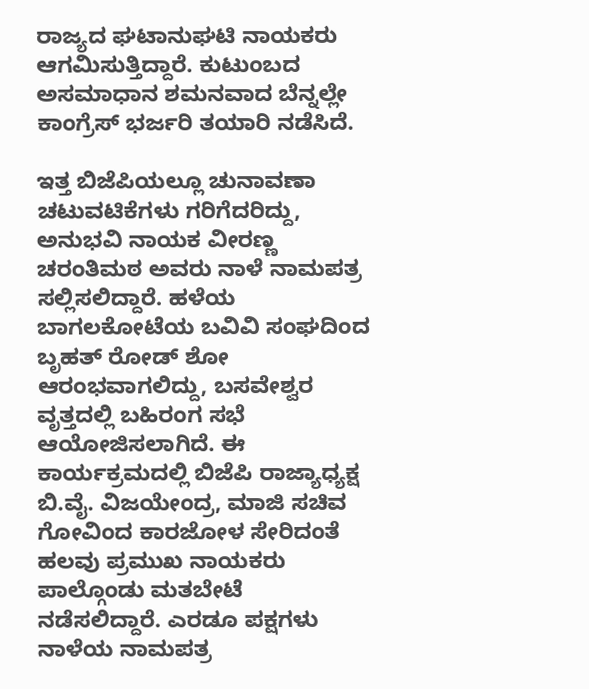ರಾಜ್ಯದ ಘಟಾನುಘಟಿ ನಾಯಕರು ಆಗಮಿಸುತ್ತಿದ್ದಾರೆ. ಕುಟುಂಬದ ಅಸಮಾಧಾನ ಶಮನವಾದ ಬೆನ್ನಲ್ಲೇ ಕಾಂಗ್ರೆಸ್ ಭರ್ಜರಿ ತಯಾರಿ ನಡೆಸಿದೆ.

ಇತ್ತ ಬಿಜೆಪಿಯಲ್ಲೂ ಚುನಾವಣಾ ಚಟುವಟಿಕೆಗಳು ಗರಿಗೆದರಿದ್ದು, ಅನುಭವಿ ನಾಯಕ ವೀರಣ್ಣ ಚರಂತಿಮಠ ಅವರು ನಾಳೆ ನಾಮಪತ್ರ ಸಲ್ಲಿಸಲಿದ್ದಾರೆ. ಹಳೆಯ ಬಾಗಲಕೋಟೆಯ ಬವಿವಿ ಸಂಘದಿಂದ ಬೃಹತ್ ರೋಡ್ ಶೋ ಆರಂಭವಾಗಲಿದ್ದು, ಬಸವೇಶ್ವರ ವೃತ್ತದಲ್ಲಿ ಬಹಿರಂಗ ಸಭೆ ಆಯೋಜಿಸಲಾಗಿದೆ. ಈ ಕಾರ್ಯಕ್ರಮದಲ್ಲಿ ಬಿಜೆಪಿ ರಾಜ್ಯಾಧ್ಯಕ್ಷ ಬಿ.ವೈ. ವಿಜಯೇಂದ್ರ, ಮಾಜಿ ಸಚಿವ ಗೋವಿಂದ ಕಾರಜೋಳ ಸೇರಿದಂತೆ ಹಲವು ಪ್ರಮುಖ ನಾಯಕರು ಪಾಲ್ಗೊಂಡು ಮತಬೇಟೆ ನಡೆಸಲಿದ್ದಾರೆ. ಎರಡೂ ಪಕ್ಷಗಳು ನಾಳೆಯ ನಾಮಪತ್ರ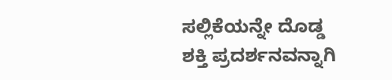ಸಲ್ಲಿಕೆಯನ್ನೇ ದೊಡ್ಡ ಶಕ್ತಿ ಪ್ರದರ್ಶನವನ್ನಾಗಿ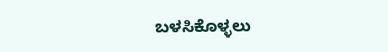ಬಳಸಿಕೊಳ್ಳಲು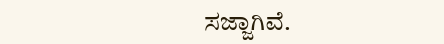ಸಜ್ಜಾಗಿವೆ.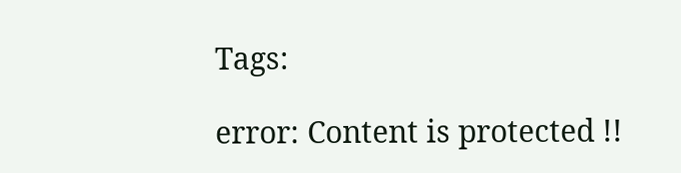Tags:

error: Content is protected !!